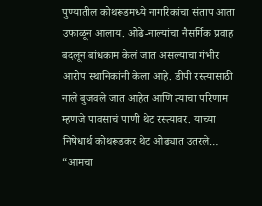पुण्यातील कोथरूडमध्ये नागरिकांचा संताप आता उफाळून आलाय. ओढे-नाल्यांचा नैसर्गिक प्रवाह बदलून बांधकाम केलं जात असल्याचा गंभीर आरोप स्थानिकांनी केला आहे. डीपी रस्त्यासाठी नाले बुजवले जात आहेत आणि त्याचा परिणाम म्हणजे पावसाचं पाणी थेट रस्त्यावर. याच्या निषेधार्थ कोथरूडकर थेट ओढ्यात उतरले… “आमचा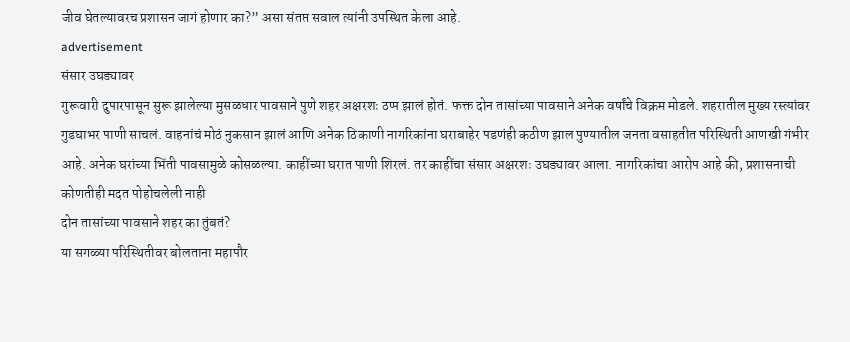जीव घेतल्यावरच प्रशासन जागं होणार का?” असा संतप्त सवाल त्यांनी उपस्थित केला आहे.
advertisement
संसार उघड्यावर
गुरूवारी दुपारपासून सुरू झालेल्या मुसळधार पावसाने पुणे शहर अक्षरशः ठप्प झालं होतं. फक्त दोन तासांच्या पावसाने अनेक वर्षांचे विक्रम मोडले. शहरातील मुख्य रस्त्यांवर गुडघाभर पाणी साचलं. वाहनांचं मोठं नुकसान झालं आणि अनेक ठिकाणी नागरिकांना घराबाहेर पडणंही कठीण झाल पुण्यातील जनता वसाहतीत परिस्थिती आणखी गंभीर आहे. अनेक घरांच्या भिंती पावसामुळे कोसळल्या. काहींच्या घरात पाणी शिरलं. तर काहींचा संसार अक्षरशः उघड्यावर आला. नागरिकांचा आरोप आहे की, प्रशासनाची कोणतीही मदत पोहोचलेली नाही
दोन तासांच्या पावसाने शहर का तुंबतं?
या सगळ्या परिस्थितीवर बोलताना महापौर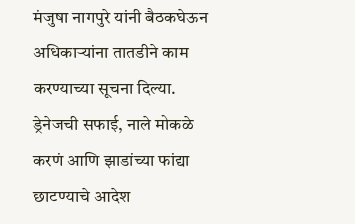मंजुषा नागपुरे यांनी बैठकघेऊन अधिकाऱ्यांना तातडीने काम करण्याच्या सूचना दिल्या. ड्रेनेजची सफाई, नाले मोकळे करणं आणि झाडांच्या फांद्या छाटण्याचे आदेश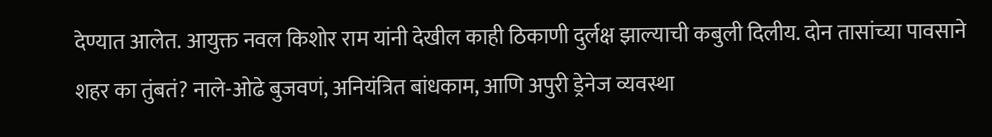देण्यात आलेत. आयुक्त नवल किशोर राम यांनी देखील काही ठिकाणी दुर्लक्ष झाल्याची कबुली दिलीय. दोन तासांच्या पावसाने शहर का तुंबतं? नाले-ओढे बुजवणं, अनियंत्रित बांधकाम, आणि अपुरी ड्रेनेज व्यवस्था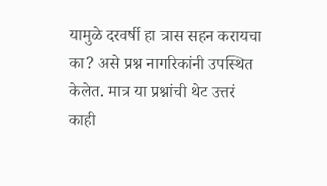यामुळे दरवर्षी हा त्रास सहन करायचा का? असे प्रश्न नागरिकांनी उपस्थित केलेत. मात्र या प्रश्नांची थेट उत्तरं काही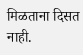मिळताना दिसत नाही.